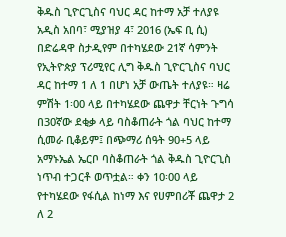ቅዱስ ጊዮርጊስና ባህር ዳር ከተማ አቻ ተለያዩ አዲስ አበባ፣ ሚያዝያ 4፣ 2016 (ኤፍ ቢ ሲ) በድሬዳዋ ስታዲየም በተካሄደው 21ኛ ሳምንት የኢትዮጵያ ፕሪሚየር ሊግ ቅዱስ ጊዮርጊስና ባህር ዳር ከተማ 1 ለ 1 በሆነ አቻ ውጤት ተለያዩ። ዛሬ ምሽት 1፡00 ላይ በተካሄደው ጨዋታ ቸርነት ጉግሳ በ30ኛው ደቂቃ ላይ ባስቆጠራት ጎል ባህር ከተማ ሲመራ ቢቆይም፤ በጭማሪ ሰዓት 90+5 ላይ አማኑኤል ኤርቦ ባስቆጠራት ጎል ቅዱስ ጊዮርጊስ ነጥብ ተጋርቶ ወጥቷል። ቀን 10፡00 ላይ የተካሄደው የፋሲል ከነማ እና የሀምበሪቾ ጨዋታ 2 ለ 2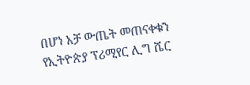በሆነ አቻ ውጤት መጠናቀቁን የኢትዮጵያ ፕሪሚየር ሊግ ሼር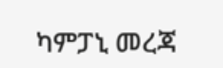ካምፓኒ መረጃ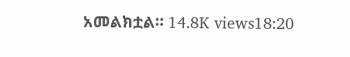አመልክቷል። 14.8K views18:20